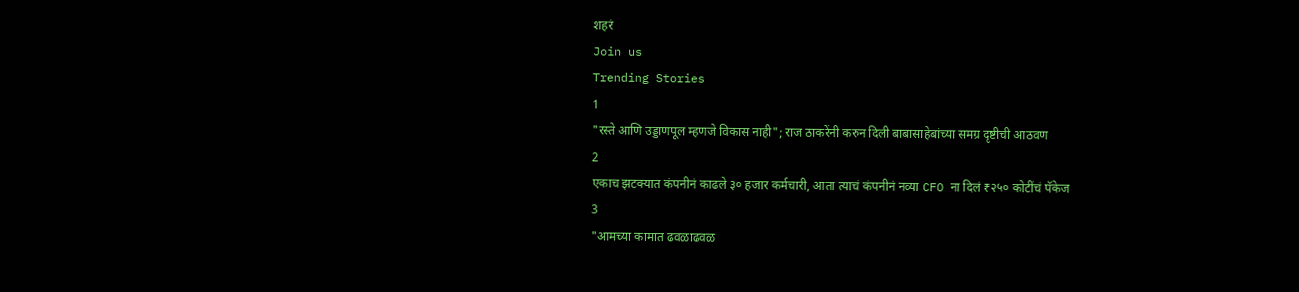शहरं
Join us
Trending Stories
1
"रस्ते आणि उड्डाणपूल म्हणजे विकास नाही"; राज ठाकरेंनी करुन दिली बाबासाहेबांच्या समग्र दृष्टीची आठवण
2
एकाच झटक्यात कंपनीनं काढले ३० हजार कर्मचारी, आता त्याचं कंपनीनं नव्या CFO ना दिलं ₹२५० कोटींचं पॅकेज
3
"आमच्या कामात ढवळाढवळ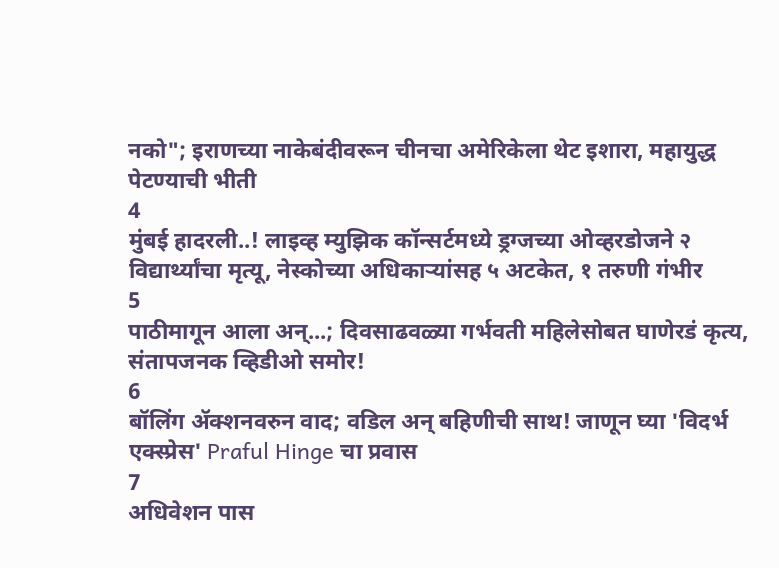नको"; इराणच्या नाकेबंदीवरून चीनचा अमेरिकेला थेट इशारा, महायुद्ध पेटण्याची भीती
4
मुंबई हादरली..! लाइव्ह म्युझिक कॉन्सर्टमध्ये ड्रग्जच्या ओव्हरडोजने २ विद्यार्थ्यांचा मृत्यू, नेस्कोच्या अधिकाऱ्यांसह ५ अटकेत, १ तरुणी गंभीर
5
पाठीमागून आला अन्...; दिवसाढवळ्या गर्भवती महिलेसोबत घाणेरडं कृत्य, संतापजनक व्हिडीओ समोर!
6
बॉलिंग ॲक्शनवरुन वाद; वडिल अन् बहिणीची साथ! जाणून घ्या 'विदर्भ एक्स्प्रेस' Praful Hinge चा प्रवास
7
अधिवेशन पास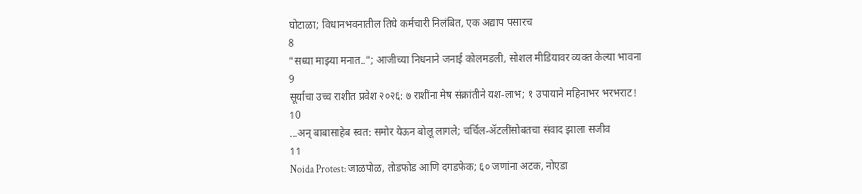घोटाळा; विधानभवनातील तिघे कर्मचारी निलंबित, एक अद्याप पसारच
8
"सध्या माझ्या मनात.."; आजीच्या निधनाने जनाई कोलमडली, सोशल मीडियावर व्यक्त केल्या भावना
9
सूर्याचा उच्च राशीत प्रवेश २०२६: ७ राशींना मेष संक्रांतीने यश-लाभ; १ उपायाने महिनाभर भरभराट!
10
...अन् बाबासाहेब स्वत: समोर येऊन बोलू लागले; चर्चिल-ॲटलींसोबतचा संवाद झाला सजीव
11
Noida Protest: जाळपोळ, तोडफोड आणि दगडफेक; ६० जणांना अटक, नोएडा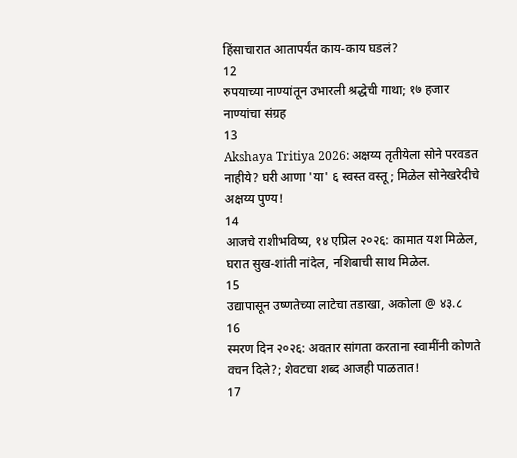हिंसाचारात आतापर्यंत काय-काय घडलं?
12
रुपयाच्या नाण्यांतून उभारली श्रद्धेची गाथा; १७ हजार नाण्यांचा संग्रह
13
Akshaya Tritiya 2026: अक्षय्य तृतीयेला सोने परवडत नाहीये? घरी आणा 'या' ६ स्वस्त वस्तू; मिळेल सोनेखरेदीचे अक्षय्य पुण्य!
14
आजचे राशीभविष्य, १४ एप्रिल २०२६: कामात यश मिळेल, घरात सुख-शांती नांदेल, नशिबाची साथ मिळेल.
15
उद्यापासून उष्णतेच्या लाटेचा तडाखा, अकोला @ ४३.८
16
स्मरण दिन २०२६: अवतार सांगता करताना स्वामींनी कोणते वचन दिले?; शेवटचा शब्द आजही पाळतात!
17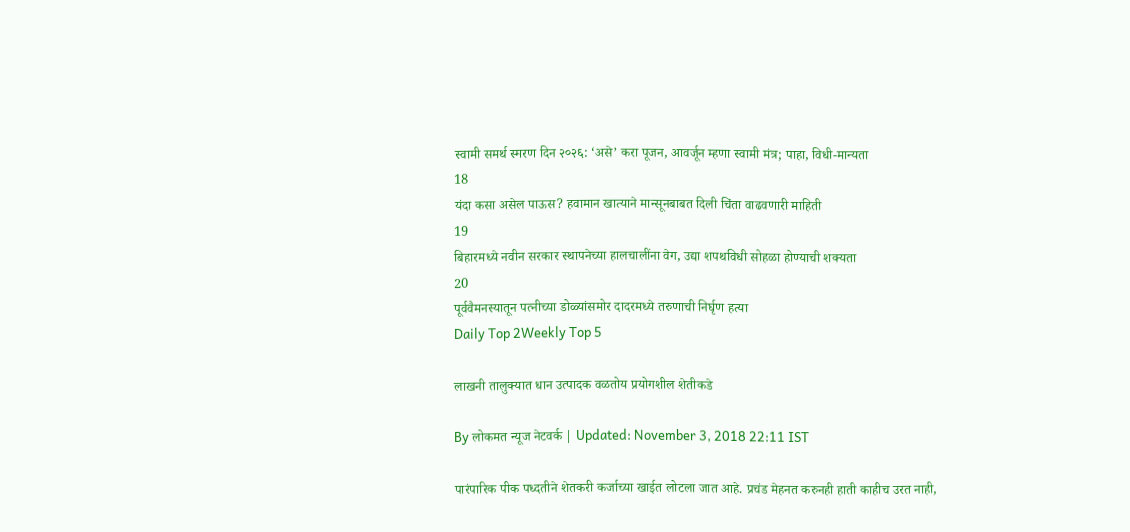स्वामी समर्थ स्मरण दिन २०२६: ‘असे’ करा पूजन, आवर्जून म्हणा स्वामी मंत्र; पाहा, विधी-मान्यता
18
यंदा कसा असेल पाऊस? हवामान खात्याने मान्सूनबाबत दिली चिंता वाढवणारी माहिती
19
बिहारमध्ये नवीन सरकार स्थापनेच्या हालचालींना वेग, उद्या शपथविधी सोहळा होण्याची शक्यता
20
पूर्ववैमनस्यातून पत्नीच्या डोळ्यांसमोर दादरमध्ये तरुणाची निर्घृण हत्या
Daily Top 2Weekly Top 5

लाखनी तालुक्यात धान उत्पादक वळतोय प्रयोगशील शेतीकडे

By लोकमत न्यूज नेटवर्क | Updated: November 3, 2018 22:11 IST

पारंपारिक पीक पध्दतीने शेतकरी कर्जाच्या खाईत लोटला जात आहे. प्रचंड मेहनत करुनही हाती काहीच उरत नाही,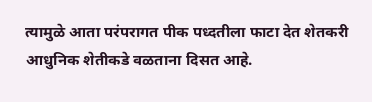त्यामुळे आता परंपरागत पीक पध्दतीला फाटा देत शेतकरी आधुनिक शेतीकडे वळताना दिसत आहे.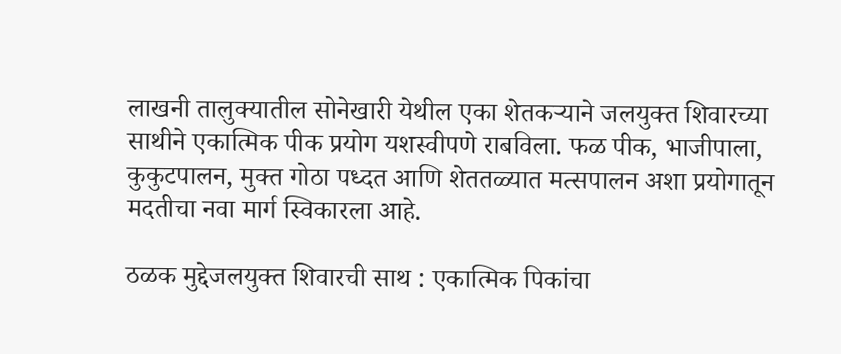लाखनी तालुक्यातील सोनेखारी येथील एका शेतकऱ्याने जलयुक्त शिवारच्या साथीने एकात्मिक पीक प्रयोग यशस्वीपणे राबविला. फळ पीक, भाजीपाला, कुकुटपालन, मुक्त गोठा पध्दत आणि शेततळ्यात मत्सपालन अशा प्रयोगातून मदतीचा नवा मार्ग स्विकारला आहे.

ठळक मुद्देजलयुक्त शिवारची साथ : एकात्मिक पिकांचा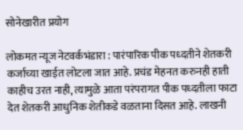सोनेखारीत प्रयोग

लोकमत न्यूज नेटवर्कभंडारा : पारंपारिक पीक पध्दतीने शेतकरी कर्जाच्या खाईत लोटला जात आहे. प्रचंड मेहनत करुनही हाती काहीच उरत नाही, त्यामुळे आता परंपरागत पीक पध्दतीला फाटा देत शेतकरी आधुनिक शेतीकडे वळताना दिसत आहे. लाखनी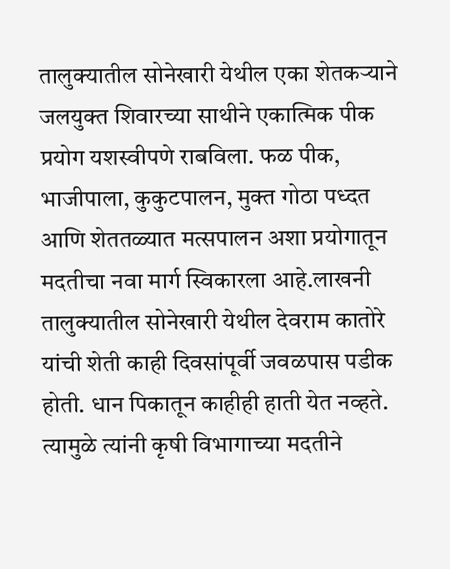तालुक्यातील सोनेखारी येथील एका शेतकऱ्याने जलयुक्त शिवारच्या साथीने एकात्मिक पीक प्रयोग यशस्वीपणे राबविला. फळ पीक, भाजीपाला, कुकुटपालन, मुक्त गोठा पध्दत आणि शेततळ्यात मत्सपालन अशा प्रयोगातून मदतीचा नवा मार्ग स्विकारला आहे.लाखनी तालुक्यातील सोनेखारी येथील देवराम कातोरे यांची शेती काही दिवसांपूर्वी जवळपास पडीक होती. धान पिकातून काहीही हाती येत नव्हते. त्यामुळे त्यांनी कृषी विभागाच्या मदतीने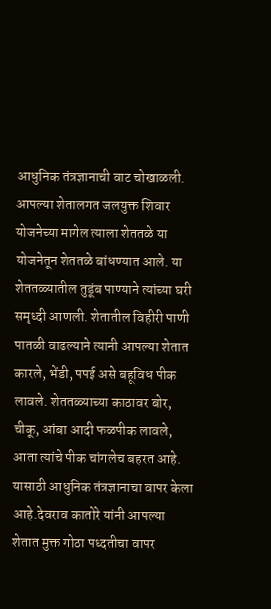आधुनिक तंत्रज्ञानाची वाट चोखाळली. आपल्या शेतालगत जलयुक्त शिवार योजनेच्या मागेल त्याला शेततळे या योजनेतून शेततळे बांधण्यात आले. या शेततळ्यातील तुडूंब पाण्याने त्यांच्या घरी समृध्दी आणली. शेतातील विहीरी पाणी पातळी वाढल्याने त्यानी आपल्या शेतात कारले, भेंडी, पपई असे बहूविध पीक लावले. शेततळ्याच्या काठावर बोर, चीकू, आंबा आदी फळपीक लावले, आता त्यांचे पीक चांगलेच बहरत आहे. यासाठी आधुनिक तंत्रज्ञानाचा वापर केला आहे.देवराव कातोरे यांनी आपल्या शेतात मुक्त गोठा पध्दतीचा वापर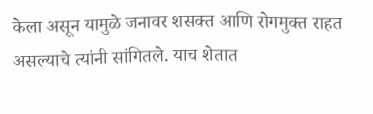केला असून यामुळे जनावर शसक्त आणि रोगमुक्त राहत असल्याचे त्यांनी सांगितले. याच शेतात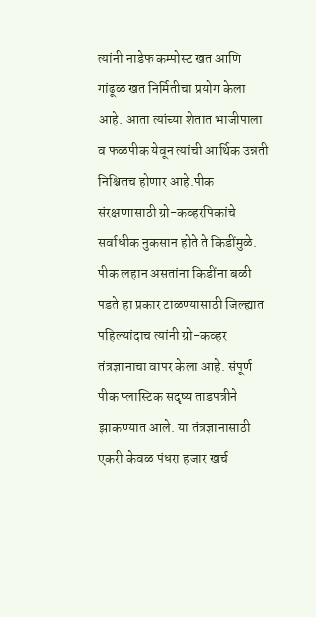त्यांनी नाडेफ कम्पोस्ट खत आणि गांढूळ खत निर्मितीचा प्रयोग केला आहे. आता त्यांच्या शेतात भाजीपाला व फळपीक येवून त्यांची आर्थिक उन्नती निश्चितच होणार आहे.पीक संरक्षणासाठी ग्रो-कव्हरपिकांचे सर्वाधीक नुकसान होते ते किडींमुळे. पीक लहान असतांना किडींना बळी पडते हा प्रकार टाळण्यासाठी जिल्ह्यात पहिल्यांदाच त्यांनी ग्रो-कव्हर तंत्रज्ञानाचा वापर केला आहे. संपूर्ण पीक प्लास्टिक सदृष्य ताडपत्रीने झाकण्यात आले. या तंत्रज्ञानासाठी एकरी केवळ पंधरा हजार खर्च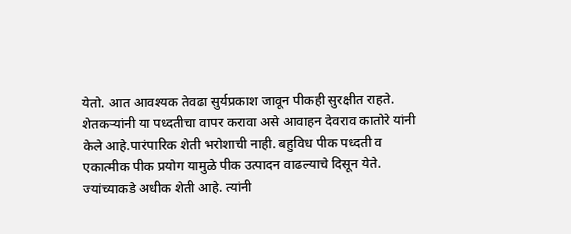येतो. आत आवश्यक तेवढा सुर्यप्रकाश जावून पीकही सुरक्षीत राहते. शेतकऱ्यांनी या पध्दतीचा वापर करावा असे आवाहन देवराव कातोरे यांनी केले आहे.पारंपारिक शेती भरोशाची नाही. बहुविध पीक पध्दती व एकात्मीक पीक प्रयोग यामुळे पीक उत्पादन वाढल्याचे दिसून येते. ज्यांच्याकडे अधीक शेती आहे. त्यांनी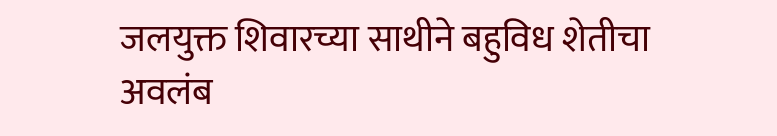जलयुक्त शिवारच्या साथीने बहुविध शेतीचा अवलंब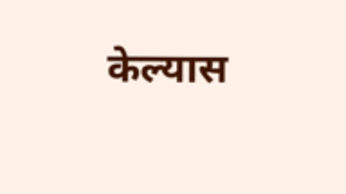केल्यास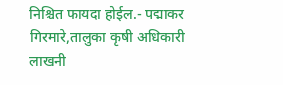निश्चित फायदा होईल.- पद्माकर गिरमारे,तालुका कृषी अधिकारी लाखनी